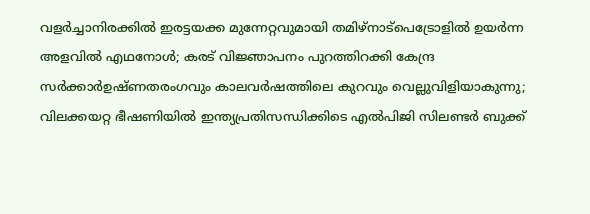വളർച്ചാനിരക്കിൽ ഇരട്ടയക്ക മുന്നേറ്റവുമായി തമിഴ്നാട്പെട്രോളിൽ ഉയർന്ന അളവിൽ എഥനോൾ; കരട് വിജ്ഞാപനം പുറത്തിറക്കി കേന്ദ്ര സർക്കാർഉഷ്ണതരംഗവും കാലവർഷത്തിലെ കുറവും വെല്ലുവിളിയാകുന്നു; വിലക്കയറ്റ ഭീഷണിയില്‍ ഇന്ത്യപ്രതിസന്ധിക്കിടെ എൽപിജി സിലണ്ടർ ബുക്ക്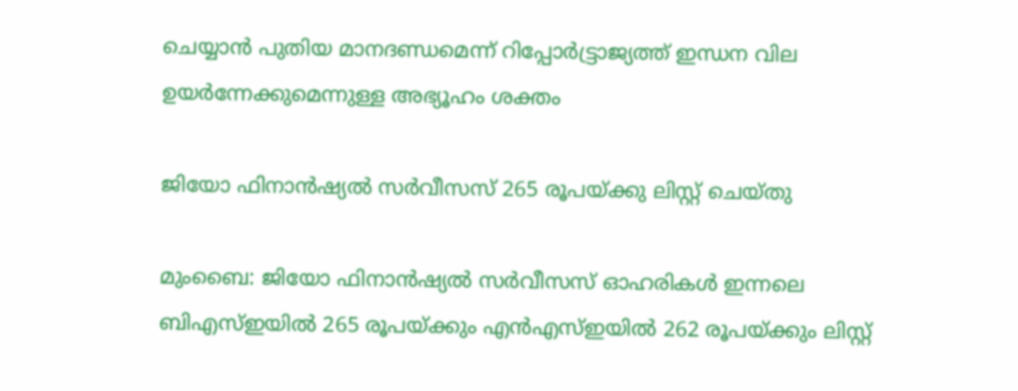ചെയ്യാൻ പുതിയ മാനദണ്ഡമെന്ന് റിപ്പോര്‍ട്ട്രാജ്യത്ത് ഇന്ധന വില ഉയർന്നേക്കുമെന്നുള്ള അഭ്യൂഹം ശക്തം

ജിയോ ഫിനാന്‍ഷ്യല്‍ സര്‍വീസസ്‌ 265 രൂപയ്‌ക്കു ലിസ്റ്റ്‌ ചെയ്‌തു

മുംബൈ: ജിയോ ഫിനാന്‍ഷ്യല്‍ സര്‍വീസസ്‌ ഓഹരികള്‍ ഇന്നലെ ബിഎസ്‌ഇയില്‍ 265 രൂപയ്‌ക്കും എന്‍എസ്‌ഇയില്‍ 262 രൂപയ്‌ക്കും ലിസ്റ്റ്‌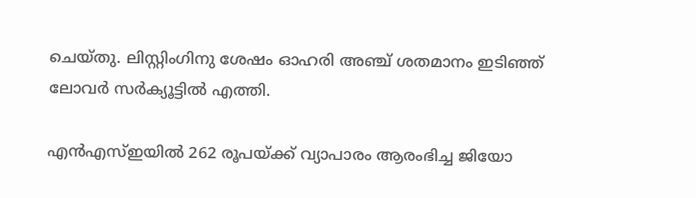ചെയ്‌തു. ലിസ്റ്റിംഗിനു ശേഷം ഓഹരി അഞ്ച്‌ ശതമാനം ഇടിഞ്ഞ്‌ ലോവര്‍ സര്‍ക്യൂട്ടില്‍ എത്തി.

എന്‍എസ്‌ഇയില്‍ 262 രൂപയ്‌ക്ക്‌ വ്യാപാരം ആരംഭിച്ച ജിയോ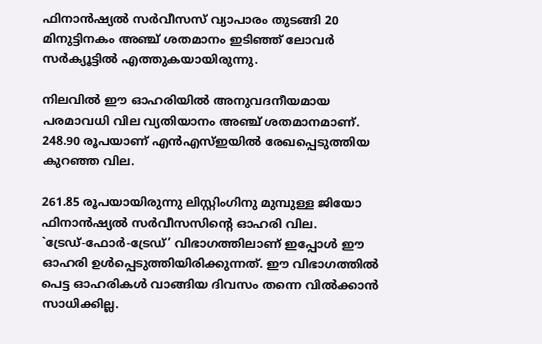ഫിനാന്‍ഷ്യല്‍ സര്‍വീസസ്‌ വ്യാപാരം തുടങ്ങി 20 മിനുട്ടിനകം അഞ്ച്‌ ശതമാനം ഇടിഞ്ഞ്‌ ലോവര്‍ സര്‍ക്യൂട്ടില്‍ എത്തുകയായിരുന്നു.

നിലവില്‍ ഈ ഓഹരിയില്‍ അനുവദനീയമായ പരമാവധി വില വ്യതിയാനം അഞ്ച്‌ ശതമാനമാണ്‌. 248.90 രൂപയാണ്‌ എന്‍എസ്‌ഇയില്‍ രേഖപ്പെടുത്തിയ കുറഞ്ഞ വില.

261.85 രൂപയായിരുന്നു ലിസ്റ്റിംഗിനു മുമ്പുള്ള ജിയോ ഫിനാന്‍ഷ്യല്‍ സര്‍വീസസിന്റെ ഓഹരി വില. `ട്രേഡ്‌-ഫോര്‍-ട്രേഡ്‌’ വിഭാഗത്തിലാണ്‌ ഇപ്പോള്‍ ഈ ഓഹരി ഉള്‍പ്പെടുത്തിയിരിക്കുന്നത്‌. ഈ വിഭാഗത്തില്‍ പെട്ട ഓഹരികള്‍ വാങ്ങിയ ദിവസം തന്നെ വില്‍ക്കാന്‍ സാധിക്കില്ല.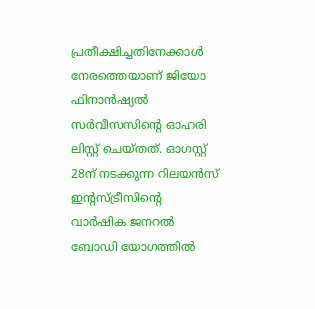പ്രതീക്ഷിച്ചതിനേക്കാള്‍ നേരത്തെയാണ്‌ ജിയോ ഫിനാന്‍ഷ്യല്‍ സര്‍വീസസിന്റെ ഓഹരി ലിസ്റ്റ്‌ ചെയ്‌തത്‌. ഓഗസ്റ്റ്‌ 28ന്‌ നടക്കുന്ന റിലയന്‍സ്‌ ഇന്റസ്‌ട്രീസിന്റെ വാര്‍ഷിക ജനറല്‍ ബോഡി യോഗത്തില്‍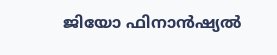ജിയോ ഫിനാന്‍ഷ്യല്‍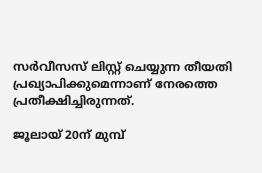സര്‍വീസസ്‌ ലിസ്റ്റ്‌ ചെയ്യുന്ന തീയതി പ്രഖ്യാപിക്കുമെന്നാണ്‌ നേരത്തെ പ്രതീക്ഷിച്ചിരുന്നത്‌.

ജൂലായ്‌ 20ന്‌ മുമ്പ്‌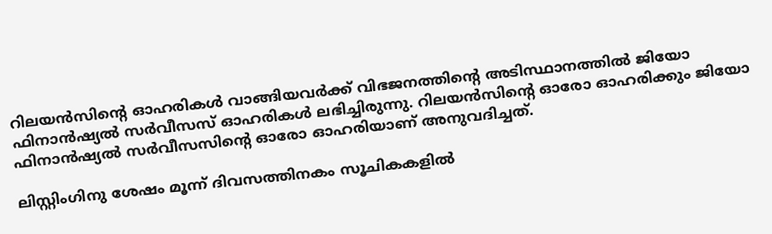റിലയന്‍സിന്റെ ഓഹരികള്‍ വാങ്ങിയവര്‍ക്ക്‌ വിഭജനത്തിന്റെ അടിസ്ഥാനത്തില്‍ ജിയോ ഫിനാന്‍ഷ്യല്‍ സര്‍വീസസ്‌ ഓഹരികള്‍ ലഭിച്ചിരുന്നു. റിലയന്‍സിന്റെ ഓരോ ഓഹരിക്കും ജിയോ ഫിനാന്‍ഷ്യല്‍ സര്‍വീസസിന്റെ ഓരോ ഓഹരിയാണ്‌ അനുവദിച്ചത്‌.

ലിസ്റ്റിംഗിനു ശേഷം മൂന്ന്‌ ദിവസത്തിനകം സൂചികകളില്‍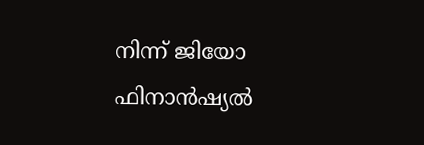നിന്ന്‌ ജിയോ ഫിനാന്‍ഷ്യല്‍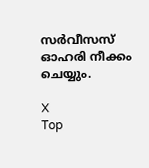സര്‍വീസസ്‌ ഓഹരി നീക്കം ചെയ്യും.

X
Top